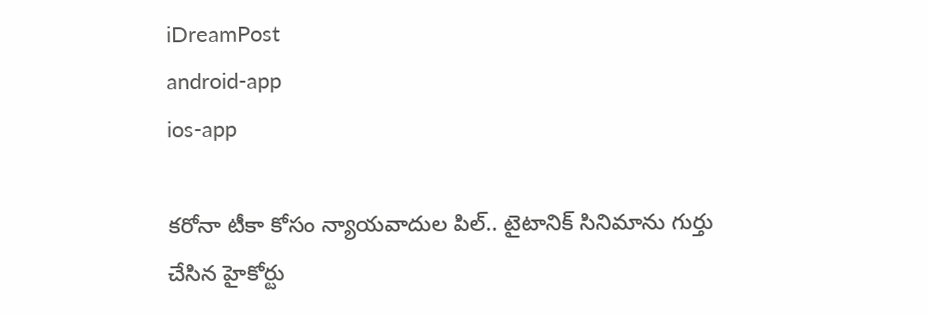iDreamPost
android-app
ios-app

కరోనా టీకా కోసం న్యాయవాదుల పిల్‌.. టైటానిక్‌ సినిమాను గుర్తు చేసిన హైకోర్టు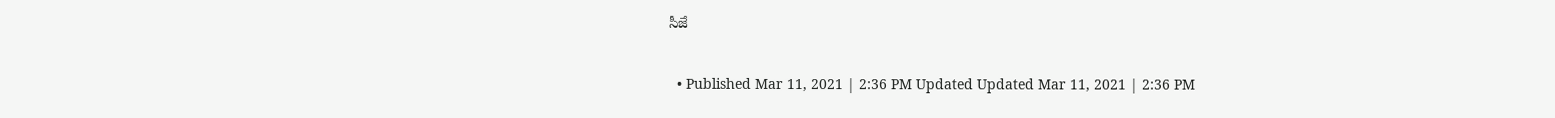సీజే

  • Published Mar 11, 2021 | 2:36 PM Updated Updated Mar 11, 2021 | 2:36 PM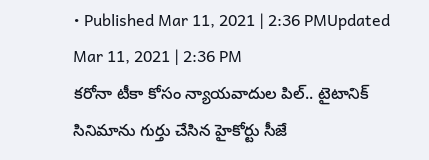• Published Mar 11, 2021 | 2:36 PMUpdated Mar 11, 2021 | 2:36 PM
కరోనా టీకా కోసం న్యాయవాదుల పిల్‌.. టైటానిక్‌ సినిమాను గుర్తు చేసిన హైకోర్టు సీజే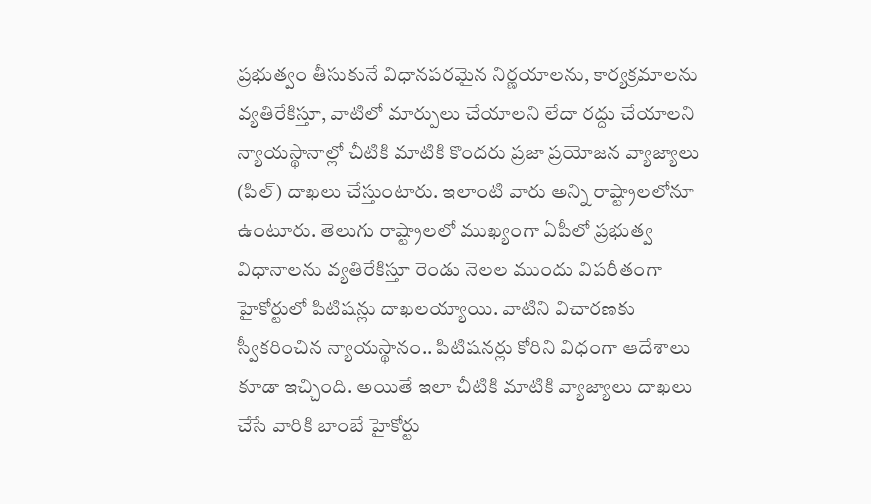ప్రభుత్వం తీసుకునే విధానపరమైన నిర్ణయాలను, కార్యక్రమాలను వ్యతిరేకిస్తూ, వాటిలో మార్పులు చేయాలని లేదా రద్దు చేయాలని న్యాయస్థానాల్లో చీటికి మాటికి కొందరు ప్రజా ప్రయోజన వ్యాజ్యాలు (పిల్‌) దాఖలు చేస్తుంటారు. ఇలాంటి వారు అన్ని రాష్ట్రాలలోనూ ఉంటూరు. తెలుగు రాష్ట్రాలలో ముఖ్యంగా ఏపీలో ప్రభుత్వ విధానాలను వ్యతిరేకిస్తూ రెండు నెలల ముందు విపరీతంగా హైకోర్టులో పిటిషన్లు దాఖలయ్యాయి. వాటిని విచారణకు స్వీకరించిన న్యాయస్థానం.. పిటిషనర్లు కోరిని విధంగా ఆదేశాలు కూడా ఇచ్చింది. అయితే ఇలా చీటికి మాటికి వ్యాజ్యాలు దాఖలు చేసే వారికి బాంబే హైకోర్టు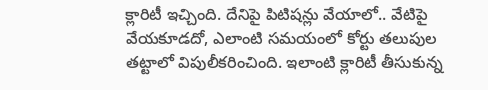క్లారిటీ ఇచ్చింది. దేనిపై పిటిషన్లు వేయాలో.. వేటిపై వేయకూడదో, ఎలాంటి సమయంలో కోర్టు తలుపుల తట్టాలో విపులీకరించింది. ఇలాంటి క్లారిటీ తీసుకున్న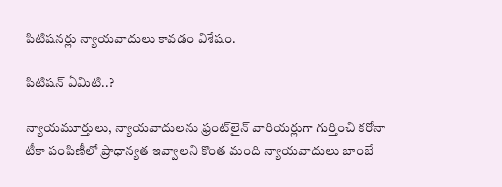పిటిషనర్లు న్యాయవాదులు కావడం విశేషం.

పిటిషన్‌ ఏమిటి..?

న్యాయమూర్తులు, న్యాయవాదులను ఫ్రంట్‌లైన్‌ వారియర్లుగా గుర్తించి కరోనా టీకా పంపిణీలో ప్రాధాన్యత ఇవ్వాలని కొంత మంది న్యాయవాదులు బాంబే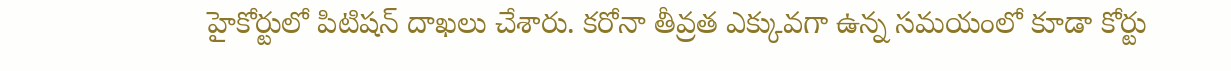హైకోర్టులో పిటిషన్‌ దాఖలు చేశారు. కరోనా తీవ్రత ఎక్కువగా ఉన్న సమయంలో కూడా కోర్టు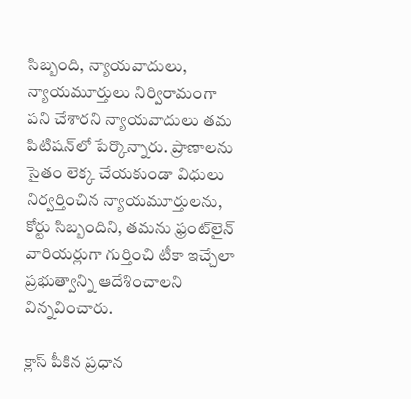సిబ్బంది, న్యాయవాదులు, న్యాయమూర్తులు నిర్విరామంగా పని చేశారని న్యాయవాదులు తమ పిటిషన్‌లో పేర్కొన్నారు. ప్రాణాలను సైతం లెక్క చేయకుండా విధులు నిర్వర్తించిన న్యాయమూర్తులను, కోర్టు సిబ్బందిని, తమను ఫ్రంట్‌లైన్‌ వారియర్లుగా గుర్తించి టీకా ఇచ్చేలా ప్రభుత్వాన్ని ఆదేశించాలని విన్నవించారు.

క్లాస్‌ పీకిన ప్రధాన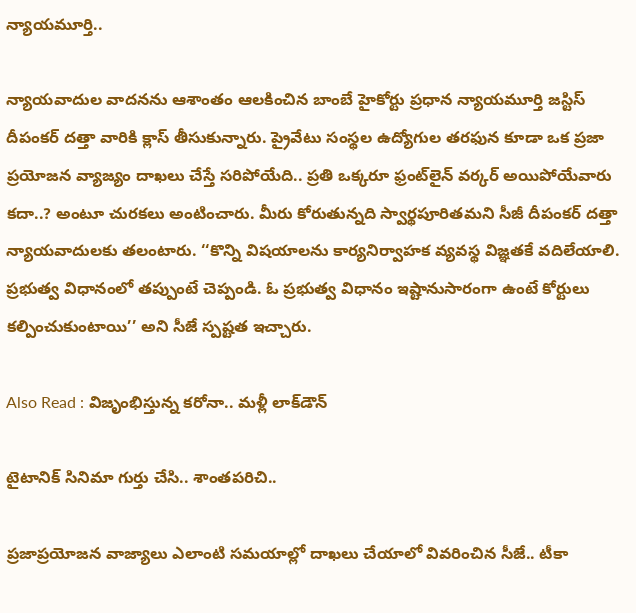న్యాయమూర్తి..

న్యాయవాదుల వాదనను ఆశాంతం ఆలకించిన బాంబే హైకోర్టు ప్రధాన న్యాయమూర్తి జస్టిస్‌ దీపంకర్‌ దత్తా వారికి క్లాస్‌ తీసుకున్నారు. ప్రైవేటు సంస్థల ఉద్యోగుల తరఫున కూడా ఒక ప్రజా ప్రయోజన వ్యాజ్యం దాఖలు చేస్తే సరిపోయేది.. ప్రతి ఒక్కరూ ఫ్రంట్‌లైన్‌ వర్కర్‌ అయిపోయేవారు కదా..? అంటూ చురకలు అంటించారు. మీరు కోరుతున్నది స్వార్థపూరితమని సీజీ దీపంకర్‌ దత్తా న్యాయవాదులకు తలంటారు. ‘‘కొన్ని విషయాలను కార్యనిర్వాహక వ్యవస్థ విజ్ఞతకే వదిలేయాలి. ప్రభుత్వ విధానంలో తప్పుంటే చెప్పండి. ఓ ప్రభుత్వ విధానం ఇష్టానుసారంగా ఉంటే కోర్టులు కల్పించుకుంటాయి’’ అని సీజే స్పష్టత ఇచ్చారు.

Also Read : విజృంభిస్తున్న కరోనా.. మళ్లీ లాక్‌డౌన్‌

టైటానిక్‌ సినిమా గుర్తు చేసి.. శాంతపరిచి..

ప్రజాప్రయోజన వాజ్యాలు ఎలాంటి సమయాల్లో దాఖలు చేయాలో వివరించిన సీజే.. టీకా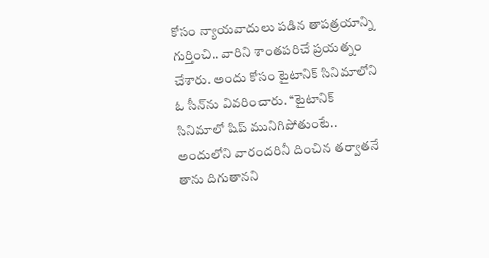కోసం న్యాయవాదులు పడిన తాపత్రయాన్ని గుర్తించి.. వారిని శాంతపరిచే ప్రయత్నం చేశారు. అందు కోసం టైటానిక్‌ సినిమాలోని ఓ సీన్‌ను వివరించారు. ‘‘టైటానిక్‌ సినిమాలో షిప్‌ మునిగిపోతుంటే.. అందులోని వారందరినీ దించిన తర్వాతనే తాను దిగుతానని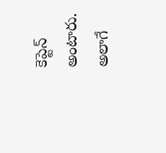కెప్టెన్‌ అంటారు. అలాగే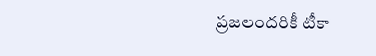ప్రజలందరికీ టీకా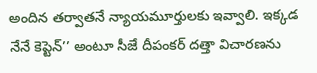అందిన తర్వాతనే న్యాయమూర్తులకు ఇవ్వాలి. ఇక్కడ నేనే కెప్టెన్‌’’ అంటూ సీజే దీపంకర్‌ దత్తా విచారణను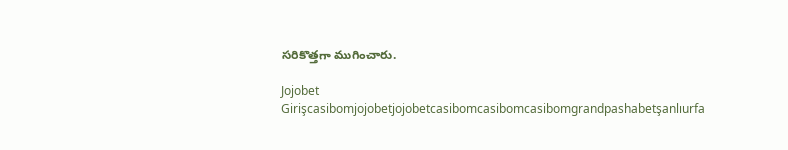సరికొత్తగా ముగించారు.

Jojobet Girişcasibomjojobetjojobetcasibomcasibomcasibomgrandpashabetşanlıurfa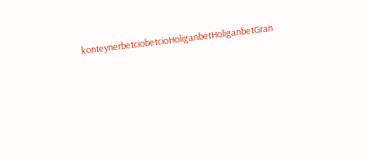konteynerbetciobetcioHoliganbetHoliganbetGran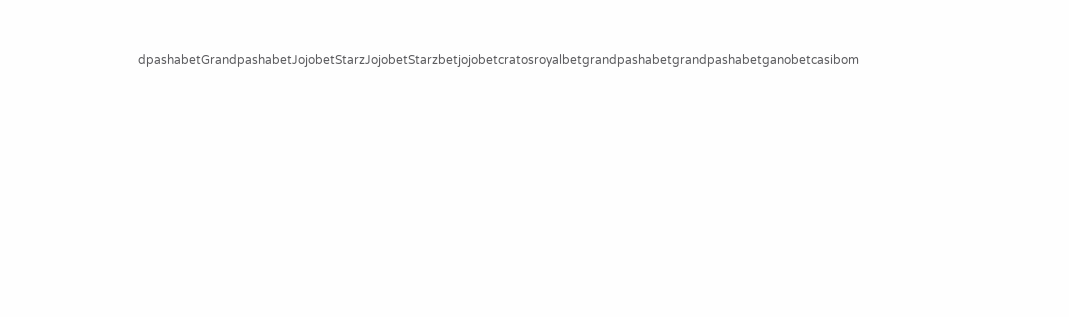dpashabetGrandpashabetJojobetStarzJojobetStarzbetjojobetcratosroyalbetgrandpashabetgrandpashabetganobetcasibom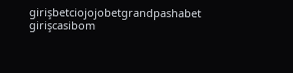girişbetciojojobetgrandpashabet girişcasibom